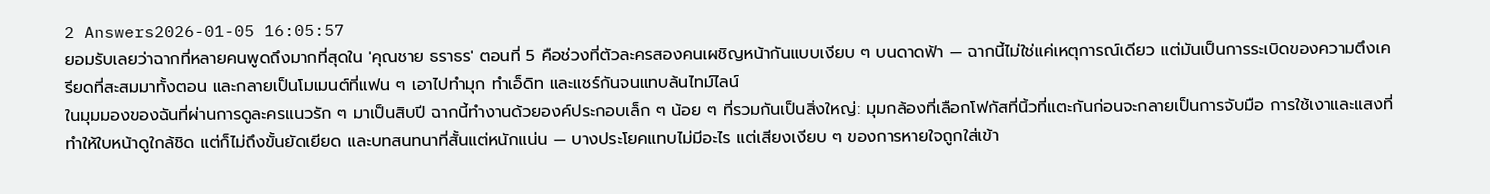2 Answers2026-01-05 16:05:57
ยอมรับเลยว่าฉากที่หลายคนพูดถึงมากที่สุดใน 'คุณชาย ธราธร' ตอนที่ 5 คือช่วงที่ตัวละครสองคนเผชิญหน้ากันแบบเงียบ ๆ บนดาดฟ้า — ฉากนี้ไม่ใช่แค่เหตุการณ์เดียว แต่มันเป็นการระเบิดของความตึงเครียดที่สะสมมาทั้งตอน และกลายเป็นโมเมนต์ที่แฟน ๆ เอาไปทำมุก ทำเอ็ดิท และแชร์กันจนแทบล้นไทม์ไลน์
ในมุมมองของฉันที่ผ่านการดูละครแนวรัก ๆ มาเป็นสิบปี ฉากนี้ทำงานด้วยองค์ประกอบเล็ก ๆ น้อย ๆ ที่รวมกันเป็นสิ่งใหญ่: มุมกล้องที่เลือกโฟกัสที่นิ้วที่แตะกันก่อนจะกลายเป็นการจับมือ การใช้เงาและแสงที่ทำให้ใบหน้าดูใกล้ชิด แต่ก็ไม่ถึงขั้นยัดเยียด และบทสนทนาที่สั้นแต่หนักแน่น — บางประโยคแทบไม่มีอะไร แต่เสียงเงียบ ๆ ของการหายใจถูกใส่เข้า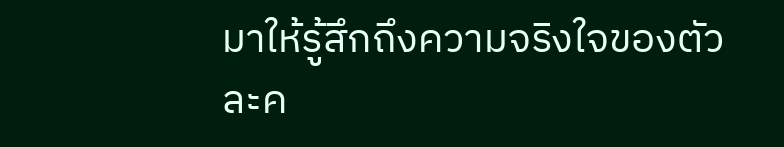มาให้รู้สึกถึงความจริงใจของตัวละค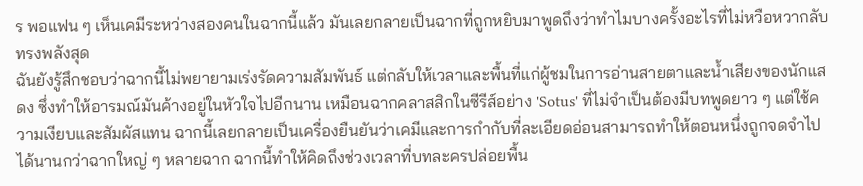ร พอแฟน ๆ เห็นเคมีระหว่างสองคนในฉากนี้แล้ว มันเลยกลายเป็นฉากที่ถูกหยิบมาพูดถึงว่าทำไมบางครั้งอะไรที่ไม่หวือหวากลับทรงพลังสุด
ฉันยังรู้สึกชอบว่าฉากนี้ไม่พยายามเร่งรัดความสัมพันธ์ แต่กลับให้เวลาและพื้นที่แก่ผู้ชมในการอ่านสายตาและน้ำเสียงของนักแสดง ซึ่งทำให้อารมณ์มันค้างอยู่ในหัวใจไปอีกนาน เหมือนฉากคลาสสิกในซีรีส์อย่าง 'Sotus' ที่ไม่จำเป็นต้องมีบทพูดยาว ๆ แต่ใช้ความเงียบและสัมผัสแทน ฉากนี้เลยกลายเป็นเครื่องยืนยันว่าเคมีและการกำกับที่ละเอียดอ่อนสามารถทำให้ตอนหนึ่งถูกจดจำไปได้นานกว่าฉากใหญ่ ๆ หลายฉาก ฉากนี้ทำให้คิดถึงช่วงเวลาที่บทละครปล่อยพื้น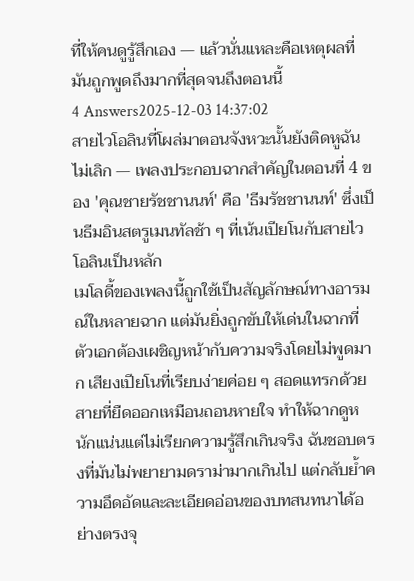ที่ให้คนดูรู้สึกเอง — แล้วนั่นแหละคือเหตุผลที่มันถูกพูดถึงมากที่สุดจนถึงตอนนี้
4 Answers2025-12-03 14:37:02
สายไวโอลินที่โผล่มาตอนจังหวะนั้นยังติดหูฉันไม่เลิก — เพลงประกอบฉากสำคัญในตอนที่ 4 ของ 'คุณชายรัชชานนท์' คือ 'ธีมรัชชานนท์' ซึ่งเป็นธีมอินสตรูเมนทัลช้า ๆ ที่เน้นเปียโนกับสายไวโอลินเป็นหลัก
เมโลดี้ของเพลงนี้ถูกใช้เป็นสัญลักษณ์ทางอารมณ์ในหลายฉาก แต่มันยิ่งถูกขับให้เด่นในฉากที่ตัวเอกต้องเผชิญหน้ากับความจริงโดยไม่พูดมาก เสียงเปียโนที่เรียบง่ายค่อย ๆ สอดแทรกด้วยสายที่ยืดออกเหมือนถอนหายใจ ทำให้ฉากดูหนักแน่นแต่ไม่เรียกความรู้สึกเกินจริง ฉันชอบตรงที่มันไม่พยายามดราม่ามากเกินไป แต่กลับย้ำความอึดอัดและละเอียดอ่อนของบทสนทนาได้อย่างตรงจุ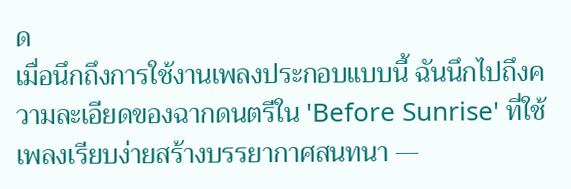ด
เมื่อนึกถึงการใช้งานเพลงประกอบแบบนี้ ฉันนึกไปถึงความละเอียดของฉากดนตรีใน 'Before Sunrise' ที่ใช้เพลงเรียบง่ายสร้างบรรยากาศสนทนา —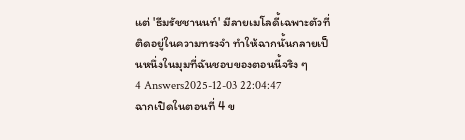แต่ 'ธีมรัชชานนท์' มีลายเมโลดี้เฉพาะตัวที่ติดอยู่ในความทรงจำ ทำให้ฉากนั้นกลายเป็นหนึ่งในมุมที่ฉันชอบของตอนนี้จริง ๆ
4 Answers2025-12-03 22:04:47
ฉากเปิดในตอนที่ 4 ข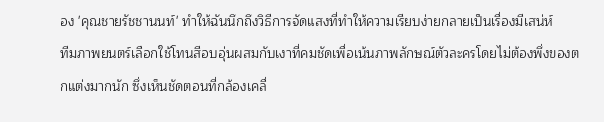อง 'คุณชายรัชชานนท์' ทำให้ฉันนึกถึงวิธีการจัดแสงที่ทำให้ความเรียบง่ายกลายเป็นเรื่องมีเสน่ห์
ทีมภาพยนตร์เลือกใช้โทนสีอบอุ่นผสมกับเงาที่คมชัดเพื่อเน้นภาพลักษณ์ตัวละครโดยไม่ต้องพึ่งของตกแต่งมากนัก ซึ่งเห็นชัดตอนที่กล้องเคลื่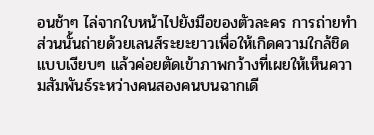อนช้าๆ ไล่จากใบหน้าไปยังมือของตัวละคร การถ่ายทำส่วนนั้นถ่ายด้วยเลนส์ระยะยาวเพื่อให้เกิดความใกล้ชิดแบบเงียบๆ แล้วค่อยตัดเข้าภาพกว้างที่เผยให้เห็นความสัมพันธ์ระหว่างคนสองคนบนฉากเดี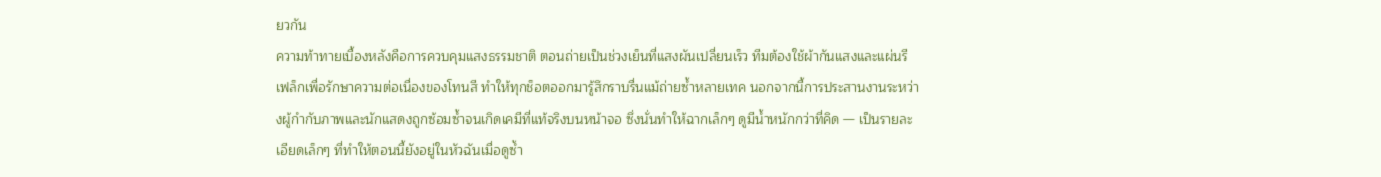ยวกัน
ความท้าทายเบื้องหลังคือการควบคุมแสงธรรมชาติ ตอนถ่ายเป็นช่วงเย็นที่แสงผันเปลี่ยนเร็ว ทีมต้องใช้ผ้ากันแสงและแผ่นรีเฟล็กเพื่อรักษาความต่อเนื่องของโทนสี ทำให้ทุกช็อตออกมารู้สึกราบรื่นแม้ถ่ายซ้ำหลายเทค นอกจากนี้การประสานงานระหว่างผู้กำกับภาพและนักแสดงถูกซ้อมซ้ำจนเกิดเคมีที่แท้จริงบนหน้าจอ ซึ่งนั่นทำให้ฉากเล็กๆ ดูมีน้ำหนักกว่าที่คิด — เป็นรายละเอียดเล็กๆ ที่ทำให้ตอนนี้ยังอยู่ในหัวฉันเมื่อดูซ้ำ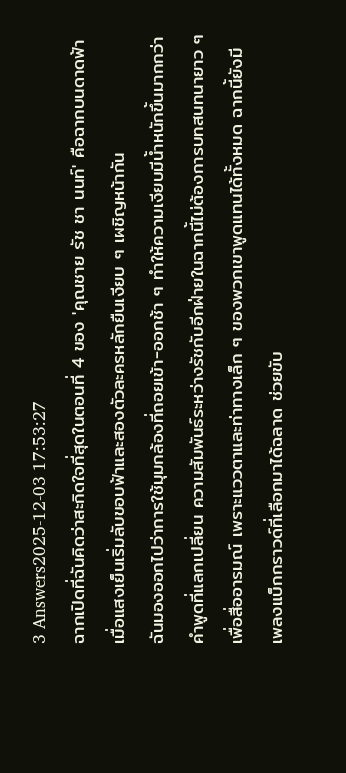3 Answers2025-12-03 17:53:27
ฉากเปิดที่ฉันคิดว่าสะกิดใจที่สุดในตอนที่ 4 ของ 'คุณชาย รัช ชา นนท์' คือฉากบนดาดฟ้าเมื่อแสงเย็นเริ่มลับขอบฟ้าและสองตัวละครหลักยืนเงียบ ๆ เผชิญหน้ากัน
ฉันมองออกไปว่าการใช้มุมกล้องที่ถอยเข้า-ออกช้า ๆ ทำให้ความเงียบมีน้ำหนักขึ้นมากกว่าคำพูดที่แลกเปลี่ยน ความสัมพันธ์ระหว่างรัชกับอีกฝ่ายในฉากนี้ไม่ต้องการบทสนทนายาว ๆ เพื่อสื่ออารมณ์ เพราะแววตาและท่าทางเล็ก ๆ ของพวกเขาพูดแทนได้ทั้งหมด ฉากนี้ยังมีเพลงแบ็กกราวด์ที่เลือกมาได้ฉลาด ช่วยขับ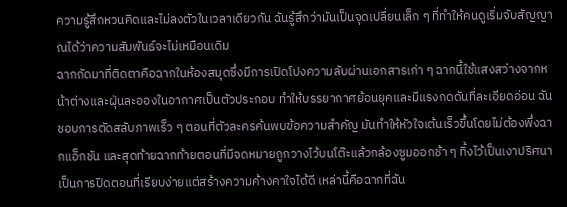ความรู้สึกหวนคิดและไม่ลงตัวในเวลาเดียวกัน ฉันรู้สึกว่ามันเป็นจุดเปลี่ยนเล็ก ๆ ที่ทำให้คนดูเริ่มจับสัญญาณได้ว่าความสัมพันธ์จะไม่เหมือนเดิม
ฉากถัดมาที่ติดตาคือฉากในห้องสมุดซึ่งมีการเปิดโปงความลับผ่านเอกสารเก่า ๆ ฉากนี้ใช้แสงสว่างจากหน้าต่างและฝุ่นละอองในอากาศเป็นตัวประกอบ ทำให้บรรยากาศย้อนยุคและมีแรงกดดันที่ละเอียดอ่อน ฉันชอบการตัดสลับภาพเร็ว ๆ ตอนที่ตัวละครค้นพบข้อความสำคัญ มันทำให้หัวใจเต้นเร็วขึ้นโดยไม่ต้องพึ่งฉากแอ็กชัน และสุดท้ายฉากท้ายตอนที่มีจดหมายถูกวางไว้บนโต๊ะแล้วกล้องซูมออกช้า ๆ ทิ้งไว้เป็นเงาปริศนา เป็นการปิดตอนที่เรียบง่ายแต่สร้างความค้างคาใจได้ดี เหล่านี้คือฉากที่ฉัน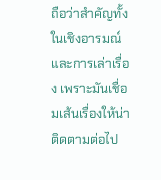ถือว่าสำคัญทั้งในเชิงอารมณ์และการเล่าเรื่อง เพราะมันเชื่อมเส้นเรื่องให้น่าติดตามต่อไป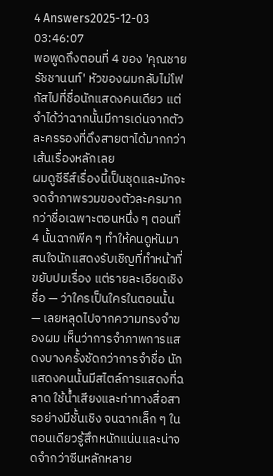4 Answers2025-12-03 03:46:07
พอพูดถึงตอนที่ 4 ของ 'คุณชายรัชชานนท์' หัวของผมกลับไม่โฟกัสไปที่ชื่อนักแสดงคนเดียว แต่จำได้ว่าฉากนั้นมีการเด่นจากตัวละครรองที่ดึงสายตาได้มากกว่าเส้นเรื่องหลักเลย
ผมดูซีรีส์เรื่องนี้เป็นชุดและมักจะจดจำภาพรวมของตัวละครมากกว่าชื่อเฉพาะตอนหนึ่ง ๆ ตอนที่ 4 นั้นฉากพีค ๆ ทำให้คนดูหันมาสนใจนักแสดงรับเชิญที่ทำหน้าที่ขยับปมเรื่อง แต่รายละเอียดเชิงชื่อ — ว่าใครเป็นใครในตอนนั้น — เลยหลุดไปจากความทรงจำของผม เห็นว่าการจำภาพการแสดงบางครั้งชัดกว่าการจำชื่อ นักแสดงคนนั้นมีสไตล์การแสดงที่ฉลาด ใช้น้ำเสียงและท่าทางสื่อสารอย่างมีชั้นเชิง จนฉากเล็ก ๆ ในตอนเดียวรู้สึกหนักแน่นและน่าจดจำกว่าซีนหลักหลาย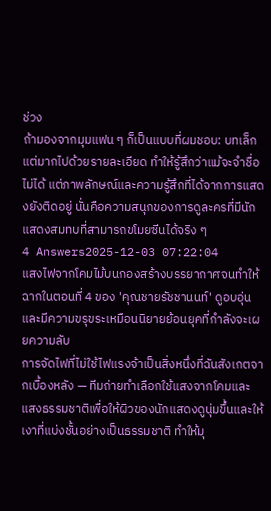ช่วง
ถ้ามองจากมุมแฟน ๆ ก็เป็นแบบที่ผมชอบ: บทเล็กแต่มากไปด้วยรายละเอียด ทำให้รู้สึกว่าแม้จะจำชื่อไม่ได้ แต่ภาพลักษณ์และความรู้สึกที่ได้จากการแสดงยังติดอยู่ นั่นคือความสนุกของการดูละครที่มีนักแสดงสมทบที่สามารถขโมยซีนได้จริง ๆ
4 Answers2025-12-03 07:22:04
แสงไฟจากโคมไม้บนกองสร้างบรรยากาศจนทำให้ฉากในตอนที่ 4 ของ 'คุณชายรัชชานนท์' ดูอบอุ่นและมีความขรุขระเหมือนนิยายย้อนยุคที่กำลังจะเผยความลับ
การจัดไฟที่ไม่ใช้ไฟแรงจ้าเป็นสิ่งหนึ่งที่ฉันสังเกตจากเบื้องหลัง — ทีมถ่ายทำเลือกใช้แสงจากโคมและแสงธรรมชาติเพื่อให้ผิวของนักแสดงดูนุ่มขึ้นและให้เงาที่แบ่งชั้นอย่างเป็นธรรมชาติ ทำให้มุ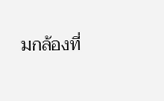มกล้องที่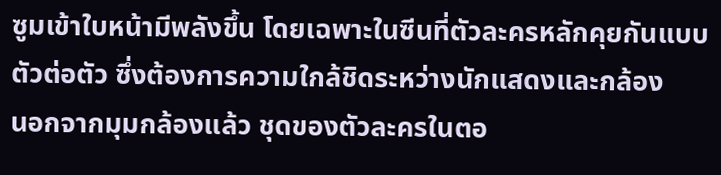ซูมเข้าใบหน้ามีพลังขึ้น โดยเฉพาะในซีนที่ตัวละครหลักคุยกันแบบตัวต่อตัว ซึ่งต้องการความใกล้ชิดระหว่างนักแสดงและกล้อง
นอกจากมุมกล้องแล้ว ชุดของตัวละครในตอ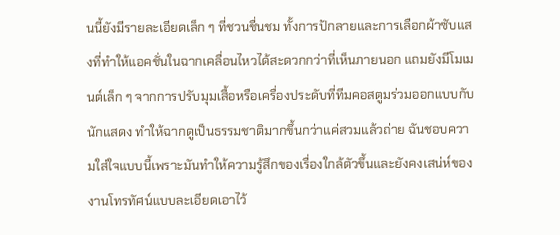นนี้ยังมีรายละเอียดเล็ก ๆ ที่ชวนชื่นชม ทั้งการปักลายและการเลือกผ้าซับแสงที่ทำให้แอคชั่นในฉากเคลื่อนไหวได้สะดวกกว่าที่เห็นภายนอก แถมยังมีโมเมนต์เล็ก ๆ จากการปรับมุมเสื้อหรือเครื่องประดับที่ทีมคอสตูมร่วมออกแบบกับนักแสดง ทำให้ฉากดูเป็นธรรมชาติมากขึ้นกว่าแค่สวมแล้วถ่าย ฉันชอบความใส่ใจแบบนี้เพราะมันทำให้ความรู้สึกของเรื่องใกล้ตัวขึ้นและยังคงเสน่ห์ของงานโทรทัศน์แบบละเอียดเอาไว้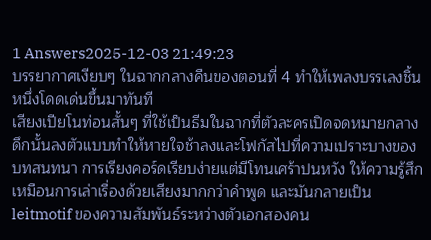1 Answers2025-12-03 21:49:23
บรรยากาศเงียบๆ ในฉากกลางคืนของตอนที่ 4 ทำให้เพลงบรรเลงชิ้นหนึ่งโดดเด่นขึ้นมาทันที
เสียงเปียโนท่อนสั้นๆ ที่ใช้เป็นธีมในฉากที่ตัวละครเปิดจดหมายกลางดึกนั้นลงตัวแบบทำให้หายใจช้าลงและโฟกัสไปที่ความเปราะบางของบทสนทนา การเรียงคอร์ดเรียบง่ายแต่มีโทนเศร้าปนหวัง ให้ความรู้สึกเหมือนการเล่าเรื่องด้วยเสียงมากกว่าคำพูด และมันกลายเป็น leitmotif ของความสัมพันธ์ระหว่างตัวเอกสองคน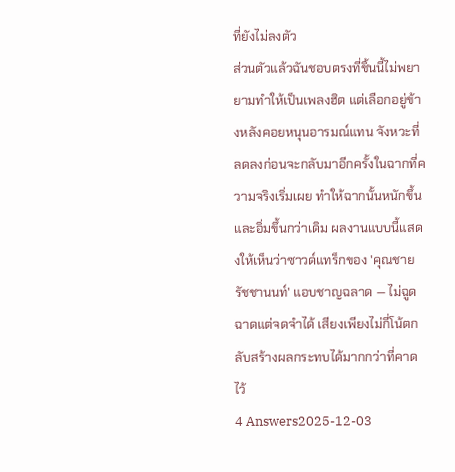ที่ยังไม่ลงตัว
ส่วนตัวแล้วฉันชอบตรงที่ชิ้นนี้ไม่พยายามทำให้เป็นเพลงฮิต แต่เลือกอยู่ข้างหลังคอยหนุนอารมณ์แทน จังหวะที่ลดลงก่อนจะกลับมาอีกครั้งในฉากที่ความจริงเริ่มเผย ทำให้ฉากนั้นหนักขึ้นและอิ่มขึ้นกว่าเดิม ผลงานแบบนี้แสดงให้เห็นว่าซาวด์แทร็กของ 'คุณชายรัชชานนท์' แอบชาญฉลาด — ไม่ฉูดฉาดแต่จดจำได้ เสียงเพียงไม่กี่โน้ตกลับสร้างผลกระทบได้มากกว่าที่คาดไว้
4 Answers2025-12-03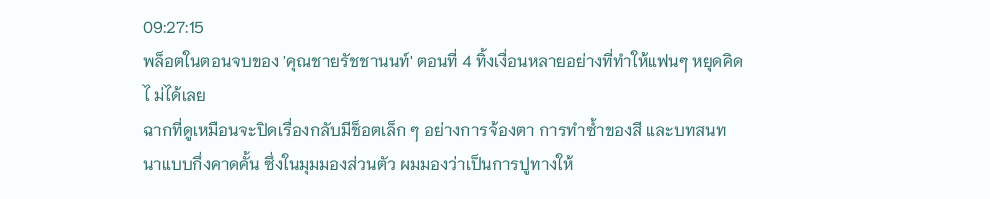09:27:15
พล็อตในตอนจบของ 'คุณชายรัชชานนท์' ตอนที่ 4 ทิ้งเงื่อนหลายอย่างที่ทำให้แฟนๆ หยุดคิดไ ม่ได้เลย
ฉากที่ดูเหมือนจะปิดเรื่องกลับมีช็อตเล็ก ๆ อย่างการจ้องตา การทำซ้ำของสี และบทสนทนาแบบกึ่งคาดคั้น ซึ่งในมุมมองส่วนตัว ผมมองว่าเป็นการปูทางให้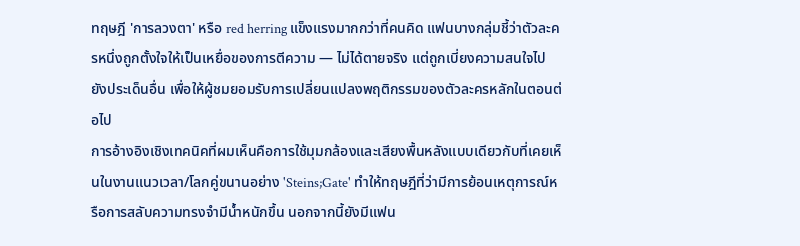ทฤษฎี 'การลวงตา' หรือ red herring แข็งแรงมากกว่าที่คนคิด แฟนบางกลุ่มชี้ว่าตัวละครหนึ่งถูกตั้งใจให้เป็นเหยื่อของการตีความ — ไม่ได้ตายจริง แต่ถูกเบี่ยงความสนใจไปยังประเด็นอื่น เพื่อให้ผู้ชมยอมรับการเปลี่ยนแปลงพฤติกรรมของตัวละครหลักในตอนต่อไป
การอ้างอิงเชิงเทคนิคที่ผมเห็นคือการใช้มุมกล้องและเสียงพื้นหลังแบบเดียวกับที่เคยเห็นในงานแนวเวลา/โลกคู่ขนานอย่าง 'Steins;Gate' ทำให้ทฤษฎีที่ว่ามีการย้อนเหตุการณ์หรือการสลับความทรงจำมีน้ำหนักขึ้น นอกจากนี้ยังมีแฟน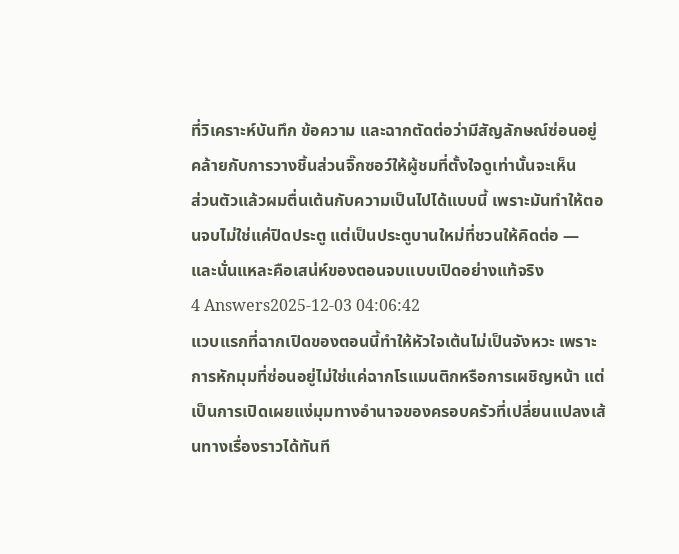ที่วิเคราะห์บันทึก ข้อความ และฉากตัดต่อว่ามีสัญลักษณ์ซ่อนอยู่ คล้ายกับการวางชิ้นส่วนจิ๊กซอว์ให้ผู้ชมที่ตั้งใจดูเท่านั้นจะเห็น
ส่วนตัวแล้วผมตื่นเต้นกับความเป็นไปได้แบบนี้ เพราะมันทำให้ตอนจบไม่ใช่แค่ปิดประตู แต่เป็นประตูบานใหม่ที่ชวนให้คิดต่อ — และนั่นแหละคือเสน่ห์ของตอนจบแบบเปิดอย่างแท้จริง
4 Answers2025-12-03 04:06:42
แวบแรกที่ฉากเปิดของตอนนี้ทำให้หัวใจเต้นไม่เป็นจังหวะ เพราะการหักมุมที่ซ่อนอยู่ไม่ใช่แค่ฉากโรแมนติกหรือการเผชิญหน้า แต่เป็นการเปิดเผยแง่มุมทางอำนาจของครอบครัวที่เปลี่ยนแปลงเส้นทางเรื่องราวได้ทันที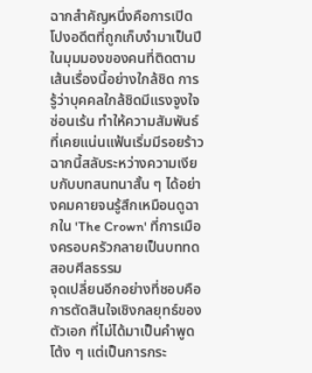ฉากสำคัญหนึ่งคือการเปิดโปงอดีตที่ถูกเก็บงำมาเป็นปี ในมุมมองของคนที่ติดตามเส้นเรื่องนี้อย่างใกล้ชิด การรู้ว่าบุคคลใกล้ชิดมีแรงจูงใจซ่อนเร้น ทำให้ความสัมพันธ์ที่เคยแน่นแฟ้นเริ่มมีรอยร้าว ฉากนี้สลับระหว่างความเงียบกับบทสนทนาสั้น ๆ ได้อย่างคมคายจนรู้สึกเหมือนดูฉากใน 'The Crown' ที่การเมืองครอบครัวกลายเป็นบททดสอบศีลธรรม
จุดเปลี่ยนอีกอย่างที่ชอบคือการตัดสินใจเชิงกลยุทธ์ของตัวเอก ที่ไม่ได้มาเป็นคำพูดโต้ง ๆ แต่เป็นการกระ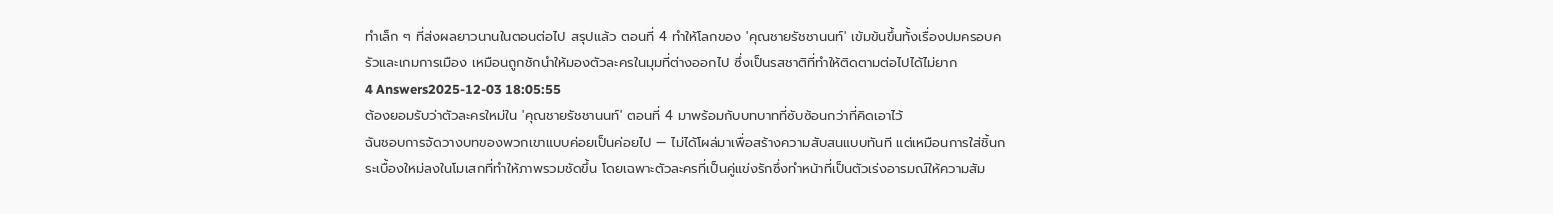ทำเล็ก ๆ ที่ส่งผลยาวนานในตอนต่อไป สรุปแล้ว ตอนที่ 4 ทำให้โลกของ 'คุณชายรัชชานนท์' เข้มข้นขึ้นทั้งเรื่องปมครอบครัวและเกมการเมือง เหมือนถูกชักนำให้มองตัวละครในมุมที่ต่างออกไป ซึ่งเป็นรสชาติที่ทำให้ติดตามต่อไปได้ไม่ยาก
4 Answers2025-12-03 18:05:55
ต้องยอมรับว่าตัวละครใหม่ใน 'คุณชายรัชชานนท์' ตอนที่ 4 มาพร้อมกับบทบาทที่ซับซ้อนกว่าที่คิดเอาไว้
ฉันชอบการจัดวางบทของพวกเขาแบบค่อยเป็นค่อยไป — ไม่ได้โผล่มาเพื่อสร้างความสับสนแบบทันที แต่เหมือนการใส่ชิ้นกระเบื้องใหม่ลงในโมเสกที่ทำให้ภาพรวมชัดขึ้น โดยเฉพาะตัวละครที่เป็นคู่แข่งรักซึ่งทำหน้าที่เป็นตัวเร่งอารมณ์ให้ความสัม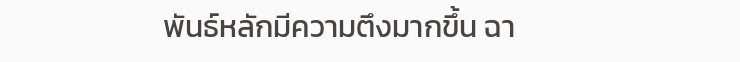พันธ์หลักมีความตึงมากขึ้น ฉา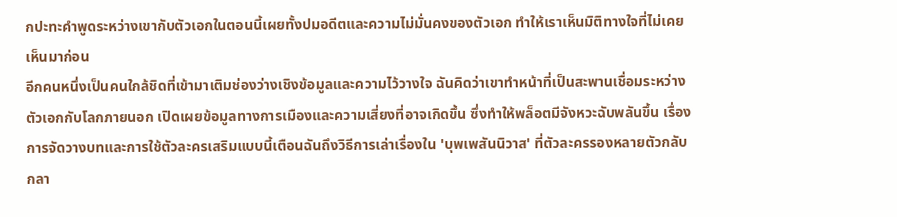กปะทะคำพูดระหว่างเขากับตัวเอกในตอนนี้เผยทั้งปมอดีตและความไม่มั่นคงของตัวเอก ทำให้เราเห็นมิติทางใจที่ไม่เคยเห็นมาก่อน
อีกคนหนึ่งเป็นคนใกล้ชิดที่เข้ามาเติมช่องว่างเชิงข้อมูลและความไว้วางใจ ฉันคิดว่าเขาทำหน้าที่เป็นสะพานเชื่อมระหว่างตัวเอกกับโลกภายนอก เปิดเผยข้อมูลทางการเมืองและความเสี่ยงที่อาจเกิดขึ้น ซึ่งทำให้พล็อตมีจังหวะฉับพลันขึ้น เรื่องการจัดวางบทและการใช้ตัวละครเสริมแบบนี้เตือนฉันถึงวิธีการเล่าเรื่องใน 'บุพเพสันนิวาส' ที่ตัวละครรองหลายตัวกลับกลา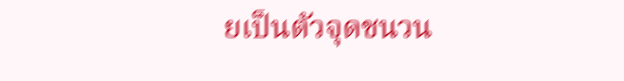ยเป็นตัวจุดชนวน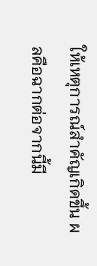ให้เหตุการณ์สำคัญเกิดขึ้น ผลคือฉากต่อจากนี้มี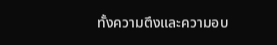ทั้งความตึงและความอบ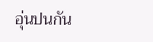อุ่นปนกัน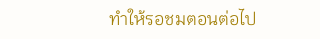ทำให้รอชมตอนต่อไป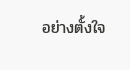อย่างตั้งใจ